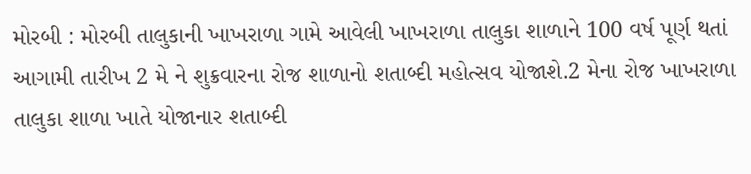મોરબી : મોરબી તાલુકાની ખાખરાળા ગામે આવેલી ખાખરાળા તાલુકા શાળાને 100 વર્ષ પૂર્ણ થતાં આગામી તારીખ 2 મે ને શુક્રવારના રોજ શાળાનો શતાબ્દી મહોત્સવ યોજાશે.2 મેના રોજ ખાખરાળા તાલુકા શાળા ખાતે યોજાનાર શતાબ્દી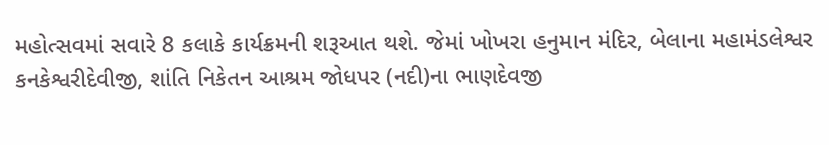મહોત્સવમાં સવારે 8 કલાકે કાર્યક્રમની શરૂઆત થશે. જેમાં ખોખરા હનુમાન મંદિર, બેલાના મહામંડલેશ્વર કનકેશ્વરીદેવીજી, શાંતિ નિકેતન આશ્રમ જોધપર (નદી)ના ભાણદેવજી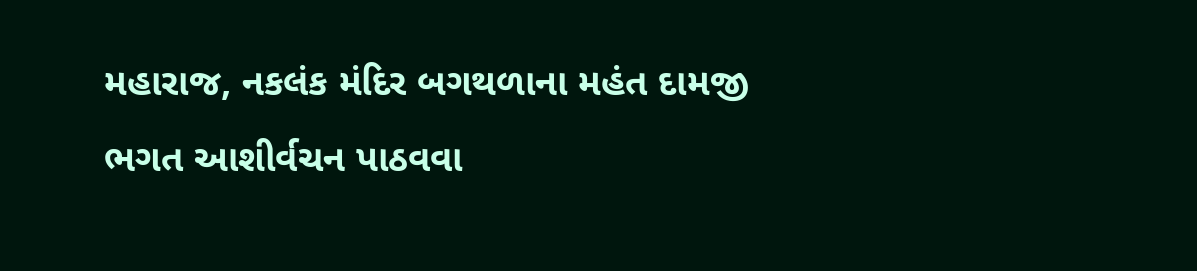મહારાજ, નકલંક મંદિર બગથળાના મહંત દામજી ભગત આશીર્વચન પાઠવવા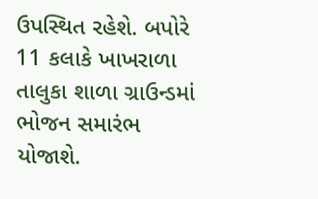ઉપસ્થિત રહેશે. બપોરે 11 કલાકે ખાખરાળા તાલુકા શાળા ગ્રાઉન્ડમાં ભોજન સમારંભ યોજાશે.